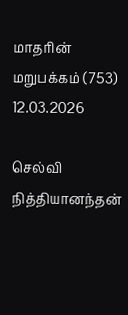மாதரின் மறுபக்கம் (753) 12.03.2026

செல்வி நித்தியானந்தன்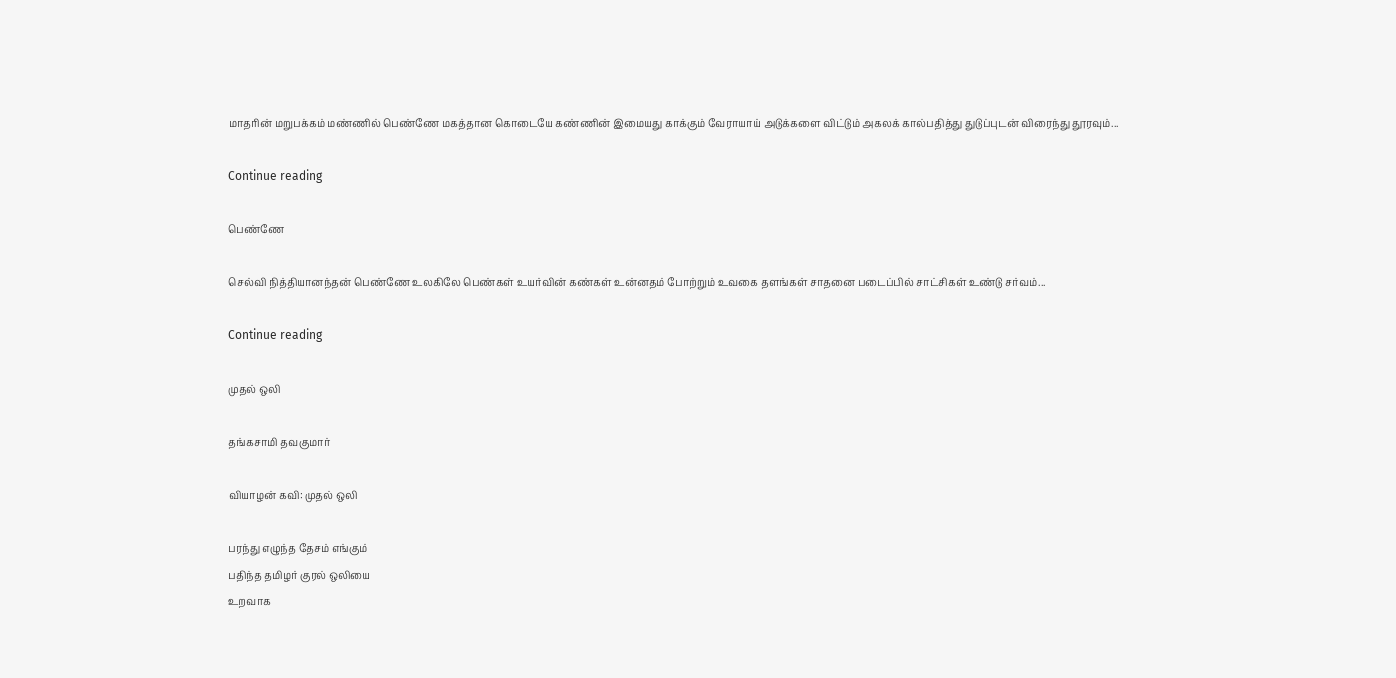மாதரின் மறுபக்கம் மண்ணில் பெண்ணே மகத்தான கொடையே கண்ணின் இமையது காக்கும் வேராயாய் அடுக்களை விட்டும் அகலக் கால்பதித்து துடுப்புடன் விரைந்து தூரவும்...

Continue reading

பெண்ணே

செல்வி நித்தியானந்தன் பெண்ணே உலகிலே பெண்கள் உயர்வின் கண்கள் உன்னதம் போற்றும் உவகை தளங்கள் சாதனை படைப்பில் சாட்சிகள் உண்டு சர்வம்...

Continue reading

முதல் ஒலி

தங்கசாமி தவகுமார்

வியாழன் கவி: முதல் ஒலி

பரந்து எழுந்த தேசம் எங்கும்
பதிந்த தமிழர் குரல் ஒலியை
உறவாக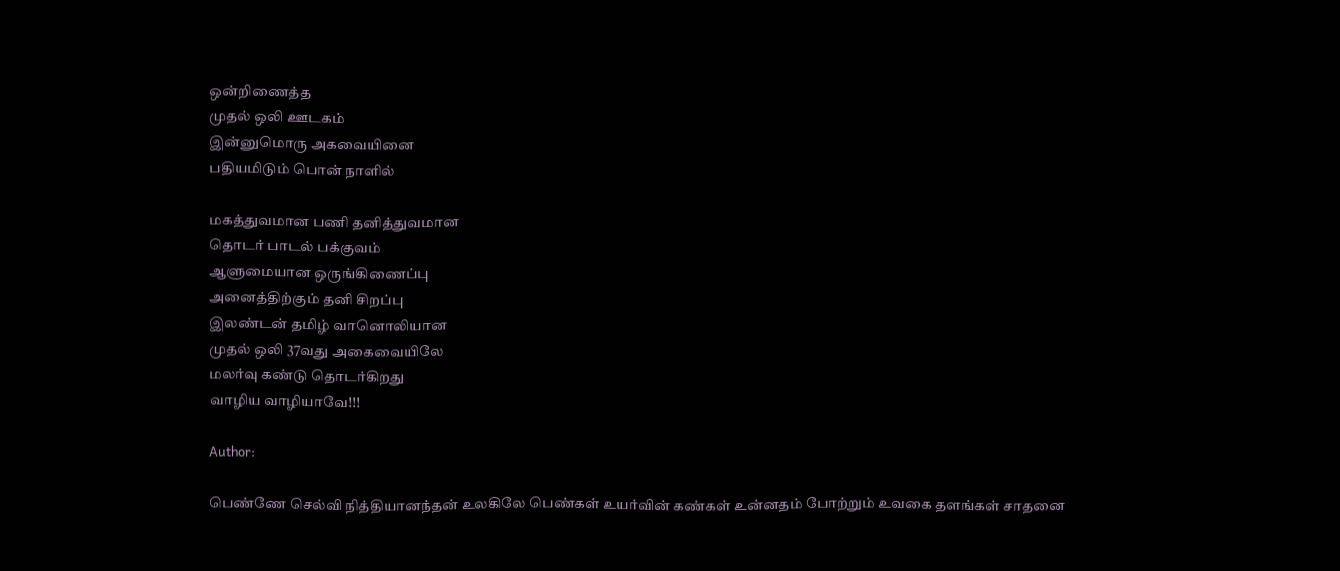ஒன்றிணைத்த
முதல் ஒலி ஊடகம்
இன்னுமொரு அகவையினை
பதியமிடும் பொன் நாளில்

மகத்துவமான பணி தனித்துவமான
தொடர் பாடல் பக்குவம்
ஆளுமையான ஒருங்கிணைப்பு
அனைத்திற்கும் தனி சிறப்பு
இலண்டன் தமிழ் வானொலியான
முதல் ஒலி 37வது அகைவையிலே
மலர்வு கண்டு தொடர்கிறது
வாழிய வாழியாவே!!!

Author:

பெண்ணே செல்வி நித்தியானந்தன் உலகிலே பெண்கள் உயர்வின் கண்கள் உன்னதம் போற்றும் உவகை தளங்கள் சாதனை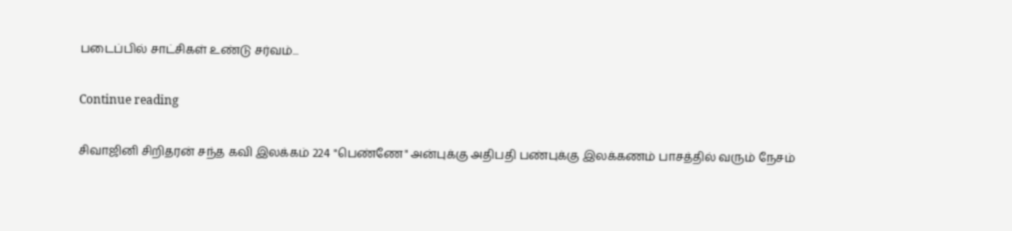படைப்பில் சாட்சிகள் உண்டு சர்வம்...

Continue reading

சிவாஜினி சிறிதரன் சந்த கவி இலக்கம் 224 "பெண்ணே" அன்புக்கு அதிபதி பண்புக்கு இலக்கணம் பாசத்தில் வரும் நேசம்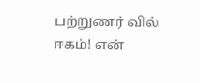பற்றுணர் வில் ஈகம்! என்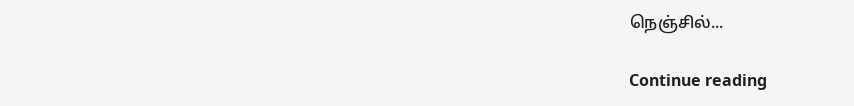நெஞ்சில்...

Continue reading